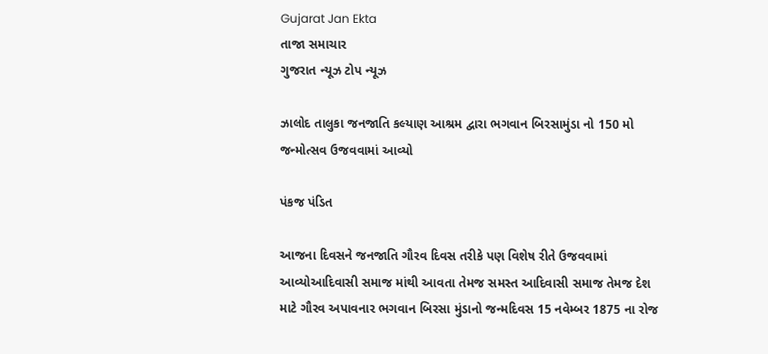Gujarat Jan Ekta
તાજા સમાચાર
ગુજરાત ન્યૂઝ ટોપ ન્યૂઝ

ઝાલોદ તાલુકા જનજાતિ કલ્યાણ આશ્રમ દ્વારા ભગવાન બિરસામુંડા નો 150 મો જન્મોત્સવ ઉજવવામાં આવ્યો

પંકજ પંડિત

આજના દિવસને જનજાતિ ગૌરવ દિવસ તરીકે પણ વિશેષ રીતે ઉજવવામાં આવ્યોઆદિવાસી સમાજ માંથી આવતા તેમજ સમસ્ત આદિવાસી સમાજ તેમજ દેશ માટે ગૌરવ અપાવનાર ભગવાન બિરસા મુંડાનો જન્મદિવસ 15 નવેમ્બર 1875 ના રોજ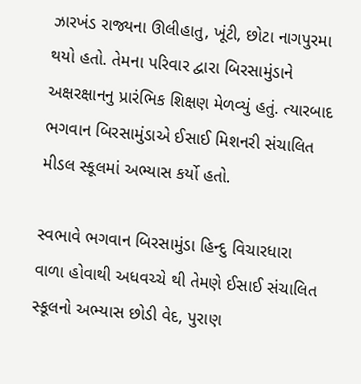ઝારખંડ રાજ્યના ઊલીહાતુ, ખૂંટી, છોટા નાગપુરમા થયો હતો. તેમના પરિવાર દ્વારા બિરસામુંડાને અક્ષરક્ષાનનુ પ્રારંભિક શિક્ષણ મેળવ્યું હતું. ત્યારબાદ ભગવાન બિરસામુંડાએ ઈસાઈ મિશનરી સંચાલિત મીડલ સ્કૂલમાં અભ્યાસ કર્યો હતો.

સ્વભાવે ભગવાન બિરસામુંડા હિન્દુ વિચારધારા વાળા હોવાથી અધવચ્ચે થી તેમણે ઈસાઈ સંચાલિત સ્કૂલનો અભ્યાસ છોડી વેદ, પુરાણ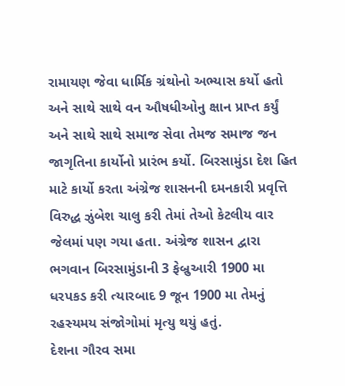રામાયણ જેવા ધાર્મિક ગ્રંથોનો અભ્યાસ કર્યો હતો અને સાથે સાથે વન ઔષધીઓનુ ક્ષાન પ્રાપ્ત કર્યું અને સાથે સાથે સમાજ સેવા તેમજ સમાજ જન જાગૃતિના કાર્યોનો પ્રારંભ કર્યો. બિરસામુંડા દેશ હિત માટે કાર્યો કરતા અંગ્રેજ શાસનની દમનકારી પ્રવૃત્તિ વિરુદ્ધ ઝુંબેશ ચાલુ કરી તેમાં તેઓ કેટલીય વાર જેલમાં પણ ગયા હતા. અંગ્રેજ શાસન દ્વારા ભગવાન બિરસામુંડાની 3 ફેબ્રુઆરી 1900 મા ધરપકડ કરી ત્યારબાદ 9 જૂન 1900 મા તેમનું રહસ્યમય સંજોગોમાં મૃત્યુ થયું હતું.
દેશના ગૌરવ સમા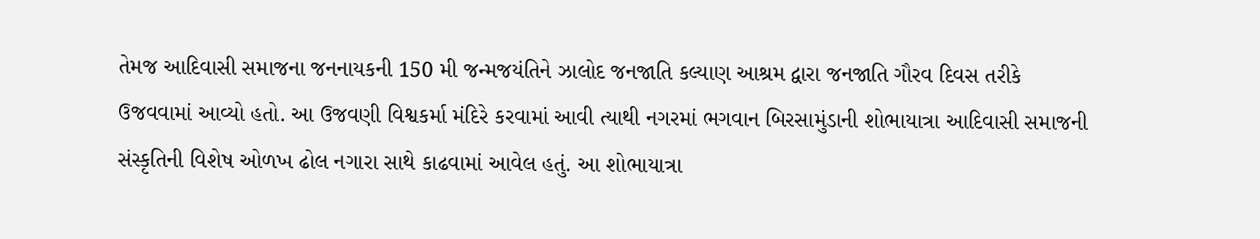તેમજ આદિવાસી સમાજના જનનાયકની 150 મી જન્મજયંતિને ઝાલોદ જનજાતિ કલ્યાણ આશ્રમ દ્વારા જનજાતિ ગૌરવ દિવસ તરીકે ઉજવવામાં આવ્યો હતો. આ ઉજવણી વિશ્વકર્મા મંદિરે કરવામાં આવી ત્યાથી નગરમાં ભગવાન બિરસામુંડાની શોભાયાત્રા આદિવાસી સમાજની સંસ્કૃતિની વિશેષ ઓળખ ઢોલ નગારા સાથે કાઢવામાં આવેલ હતું. આ શોભાયાત્રા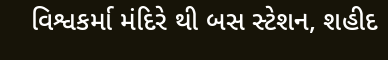વિશ્વકર્મા મંદિરે થી બસ સ્ટેશન, શહીદ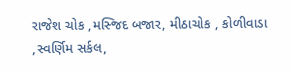રાજેશ ચોક ,મસ્જિદ બજાર, મીઠાચોક , કોળીવાડા ,સ્વર્ણિમ સર્કલ,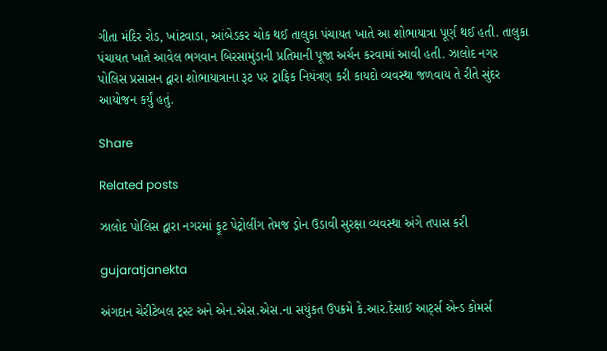ગીતા મંદિર રોડ, ખાંટવાડા, આંબેડકર ચોક થઈ તાલુકા પંચાયત ખાતે આ શોભાયાત્રા પૂર્ણ થઈ હતી. તાલુકા પંચાયત ખાતે આવેલ ભગવાન બિરસામુંડાની પ્રતિમાની પૂજા અર્ચન કરવામાં આવી હતી. ઝાલોદ નગર પોલિસ પ્રસાસન દ્વારા શોભાયાત્રાના રૂટ પર ટ્રાફિક નિયંત્રણ કરી કાયદો વ્યવસ્થા જળવાય તે રીતે સુંદર આયોજન કર્યું હતું.

Share

Related posts

ઝાલોદ પોલિસ દ્વારા નગરમાં ફૂટ પેટ્રોલીંગ તેમજ ડ્રોન ઉડાવી સુરક્ષા વ્યવસ્થા અંગે તપાસ કરી

gujaratjanekta

અંગદાન ચેરીટેબલ ટ્રસ્ટ અને એન.એસ.એસ.ના સયુંકત ઉપક્રમે કે.આર.દેસાઈ આર્ટ્સ એન્ડ કોમર્સ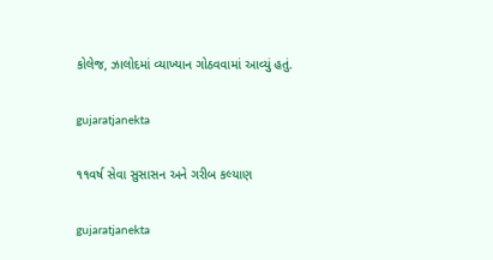કોલેજ, ઝાલોદમાં વ્યાખ્યાન ગોઠવવામાં આવ્યું હતું.

gujaratjanekta

૧૧વર્ષ સેવા સુસાસન અને ગરીબ કલ્યાણ

gujaratjanekta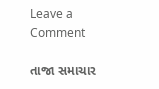Leave a Comment

તાજા સમાચાર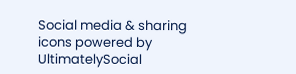Social media & sharing icons powered by UltimatelySocial